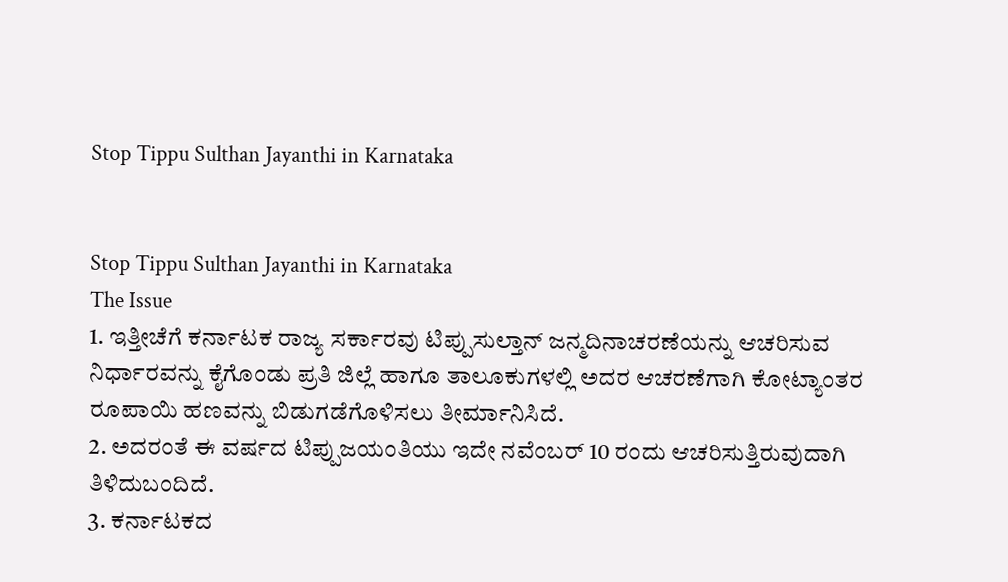Stop Tippu Sulthan Jayanthi in Karnataka


Stop Tippu Sulthan Jayanthi in Karnataka
The Issue
1. ಇತ್ತೀಚೆಗೆ ಕರ್ನಾಟಕ ರಾಜ್ಯ ಸರ್ಕಾರವು ಟಿಪ್ಪುಸುಲ್ತಾನ್ ಜನ್ಮದಿನಾಚರಣೆಯನ್ನು ಆಚರಿಸುವ ನಿರ್ಧಾರವನ್ನು ಕೈಗೊಂಡು ಪ್ರತಿ ಜಿಲ್ಲೆ ಹಾಗೂ ತಾಲೂಕುಗಳಲ್ಲಿ ಅದರ ಆಚರಣೆಗಾಗಿ ಕೋಟ್ಯಾಂತರ ರೂಪಾಯಿ ಹಣವನ್ನು ಬಿಡುಗಡೆಗೊಳಿಸಲು ತೀರ್ಮಾನಿಸಿದೆ.
2. ಅದರಂತೆ ಈ ವರ್ಷದ ಟಿಪ್ಪುಜಯಂತಿಯು ಇದೇ ನವೆಂಬರ್ 10 ರಂದು ಆಚರಿಸುತ್ತಿರುವುದಾಗಿ ತಿಳಿದುಬಂದಿದೆ.
3. ಕರ್ನಾಟಕದ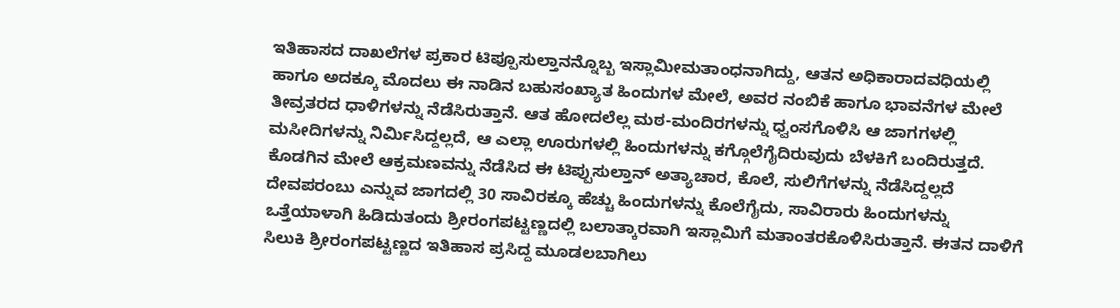ಇತಿಹಾಸದ ದಾಖಲೆಗಳ ಪ್ರಕಾರ ಟಿಪ್ಪೂಸುಲ್ತಾನನ್ನೊಬ್ಬ ಇಸ್ಲಾಮೀಮತಾಂಧನಾಗಿದ್ದು, ಆತನ ಅಧಿಕಾರಾದವಧಿಯಲ್ಲಿ ಹಾಗೂ ಅದಕ್ಕೂ ಮೊದಲು ಈ ನಾಡಿನ ಬಹುಸಂಖ್ಯಾತ ಹಿಂದುಗಳ ಮೇಲೆ, ಅವರ ನಂಬಿಕೆ ಹಾಗೂ ಭಾವನೆಗಳ ಮೇಲೆ ತೀವ್ರತರದ ಧಾಳಿಗಳನ್ನು ನೆಡೆಸಿರುತ್ತಾನೆ. ಆತ ಹೋದಲೆಲ್ಲ ಮಠ-ಮಂದಿರಗಳನ್ನು ಧ್ವಂಸಗೊಳಿಸಿ ಆ ಜಾಗಗಳಲ್ಲಿ ಮಸೀದಿಗಳನ್ನು ನಿರ್ಮಿಸಿದ್ದಲ್ಲದೆ, ಆ ಎಲ್ಲಾ ಊರುಗಳಲ್ಲಿ ಹಿಂದುಗಳನ್ನು ಕಗ್ಗೊಲೆಗೈದಿರುವುದು ಬೆಳಕಿಗೆ ಬಂದಿರುತ್ತದೆ. ಕೊಡಗಿನ ಮೇಲೆ ಆಕ್ರಮಣವನ್ನು ನೆಡೆಸಿದ ಈ ಟಿಪ್ಪುಸುಲ್ತಾನ್ ಅತ್ಯಾಚಾರ, ಕೊಲೆ, ಸುಲಿಗೆಗಳನ್ನು ನೆಡೆಸಿದ್ದಲ್ಲದೆ ದೇವಪರಂಬು ಎನ್ನುವ ಜಾಗದಲ್ಲಿ 30 ಸಾವಿರಕ್ಕೂ ಹೆಚ್ಚು ಹಿಂದುಗಳನ್ನು ಕೊಲೆಗೈದು, ಸಾವಿರಾರು ಹಿಂದುಗಳನ್ನು ಒತ್ತೆಯಾಳಾಗಿ ಹಿಡಿದುತಂದು ಶ್ರೀರಂಗಪಟ್ಟಣ್ಣದಲ್ಲಿ ಬಲಾತ್ಕಾರವಾಗಿ ಇಸ್ಲಾಮಿಗೆ ಮತಾಂತರಕೊಳಿಸಿರುತ್ತಾನೆ. ಈತನ ದಾಳಿಗೆ ಸಿಲುಕಿ ಶ್ರೀರಂಗಪಟ್ಟಣ್ಣದ ಇತಿಹಾಸ ಪ್ರಸಿದ್ದ ಮೂಡಲಬಾಗಿಲು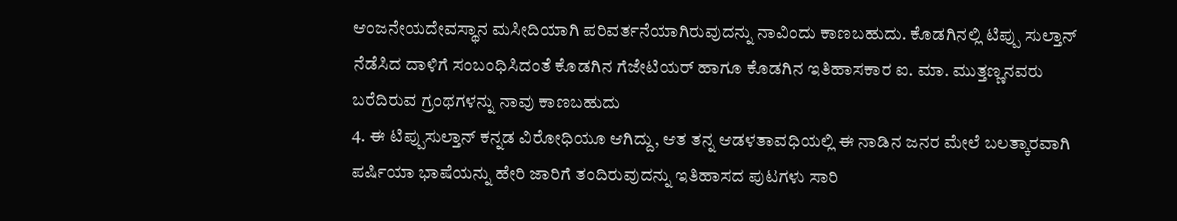ಆಂಜನೇಯದೇವಸ್ಥಾನ ಮಸೀದಿಯಾಗಿ ಪರಿವರ್ತನೆಯಾಗಿರುವುದನ್ನು ನಾವಿಂದು ಕಾಣಬಹುದು. ಕೊಡಗಿನಲ್ಲಿ ಟಿಪ್ಪು ಸುಲ್ತಾನ್ ನೆಡೆಸಿದ ದಾಳಿಗೆ ಸಂಬಂಧಿಸಿದಂತೆ ಕೊಡಗಿನ ಗೆಜೇಟಿಯರ್ ಹಾಗೂ ಕೊಡಗಿನ ಇತಿಹಾಸಕಾರ ಐ. ಮಾ. ಮುತ್ತಣ್ಣನವರು ಬರೆದಿರುವ ಗ್ರಂಥಗಳನ್ನು ನಾವು ಕಾಣಬಹುದು
4. ಈ ಟಿಪ್ಪುಸುಲ್ತಾನ್ ಕನ್ನಡ ವಿರೋಧಿಯೂ ಆಗಿದ್ದು, ಆತ ತನ್ನ ಆಡಳತಾವಧಿಯಲ್ಲಿ ಈ ನಾಡಿನ ಜನರ ಮೇಲೆ ಬಲತ್ಕಾರವಾಗಿ ಪರ್ಷಿಯಾ ಭಾಷೆಯನ್ನು ಹೇರಿ ಜಾರಿಗೆ ತಂದಿರುವುದನ್ನು ಇತಿಹಾಸದ ಪುಟಗಳು ಸಾರಿ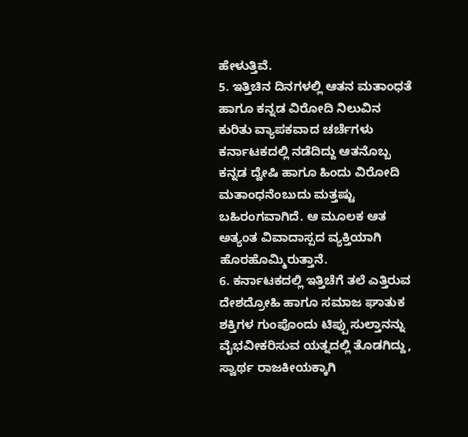ಹೇಳುತ್ತಿವೆ.
5. ಇತ್ತಿಚಿನ ದಿನಗಳಲ್ಲಿ ಆತನ ಮತಾಂಧತೆ ಹಾಗೂ ಕನ್ನಡ ವಿರೋದಿ ನಿಲುವಿನ ಕುರಿತು ವ್ಯಾಪಕವಾದ ಚರ್ಚೆಗಳು ಕರ್ನಾಟಕದಲ್ಲಿ ನಡೆದಿದ್ದು ಆತನೊಬ್ಬ ಕನ್ನಡ ದ್ವೇಷಿ ಹಾಗೂ ಹಿಂದು ವಿರೋದಿ ಮತಾಂಧನೆಂಬುದು ಮತ್ತಷ್ಟು ಬಹಿರಂಗವಾಗಿದೆ. ಆ ಮೂಲಕ ಆತ ಅತ್ಯಂತ ವಿವಾದಾಸ್ಪದ ವ್ಯಕ್ತಿಯಾಗಿ ಹೊರಹೊಮ್ಮಿರುತ್ತಾನೆ.
6. ಕರ್ನಾಟಕದಲ್ಲಿ ಇತ್ತಿಚೆಗೆ ತಲೆ ಎತ್ತಿರುವ ದೇಶದ್ರೋಹಿ ಹಾಗೂ ಸಮಾಜ ಘಾತುಕ ಶಕ್ತಿಗಳ ಗುಂಪೊಂದು ಟಿಪ್ಪು ಸುಲ್ತಾನನ್ನು ವೈಭವೀಕರಿಸುವ ಯತ್ನದಲ್ಲಿ ತೊಡಗಿದ್ದು, ಸ್ವಾರ್ಥ ರಾಜಕೀಯಕ್ಕಾಗಿ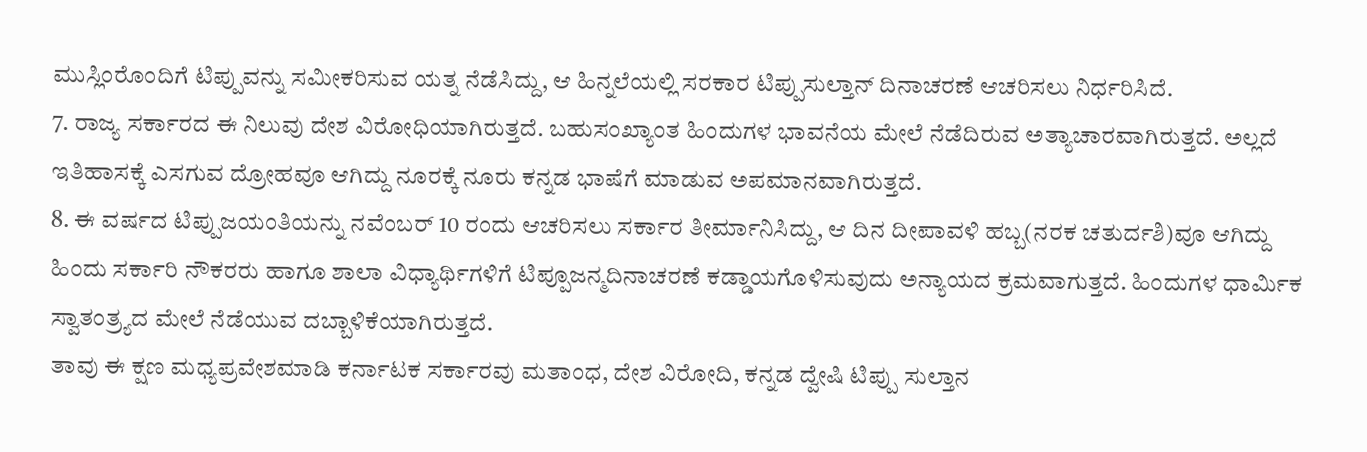ಮುಸ್ಲಿಂರೊಂದಿಗೆ ಟಿಪ್ಪುವನ್ನು ಸಮೀಕರಿಸುವ ಯತ್ನ ನೆಡೆಸಿದ್ದು, ಆ ಹಿನ್ನಲೆಯಲ್ಲಿ ಸರಕಾರ ಟಿಪ್ಪುಸುಲ್ತಾನ್ ದಿನಾಚರಣೆ ಆಚರಿಸಲು ನಿರ್ಧರಿಸಿದೆ.
7. ರಾಜ್ಯ ಸರ್ಕಾರದ ಈ ನಿಲುವು ದೇಶ ವಿರೋಧಿಯಾಗಿರುತ್ತದೆ. ಬಹುಸಂಖ್ಯಾಂತ ಹಿಂದುಗಳ ಭಾವನೆಯ ಮೇಲೆ ನೆಡೆದಿರುವ ಅತ್ಯಾಚಾರವಾಗಿರುತ್ತದೆ. ಅಲ್ಲದೆ ಇತಿಹಾಸಕ್ಕೆ ಎಸಗುವ ದ್ರೋಹವೂ ಆಗಿದ್ದು ನೂರಕ್ಕೆ ನೂರು ಕನ್ನಡ ಭಾಷೆಗೆ ಮಾಡುವ ಅಪಮಾನವಾಗಿರುತ್ತದೆ.
8. ಈ ವರ್ಷದ ಟಿಪ್ಪುಜಯಂತಿಯನ್ನು ನವೆಂಬರ್ 10 ರಂದು ಆಚರಿಸಲು ಸರ್ಕಾರ ತೀರ್ಮಾನಿಸಿದ್ದು, ಆ ದಿನ ದೀಪಾವಳಿ ಹಬ್ಬ(ನರಕ ಚತುರ್ದಶಿ)ವೂ ಆಗಿದ್ದು ಹಿಂದು ಸರ್ಕಾರಿ ನೌಕರರು ಹಾಗೂ ಶಾಲಾ ವಿಧ್ಯಾರ್ಥಿಗಳಿಗೆ ಟಿಪ್ಪೂಜನ್ಮದಿನಾಚರಣೆ ಕಡ್ಡಾಯಗೊಳಿಸುವುದು ಅನ್ಯಾಯದ ಕ್ರಮವಾಗುತ್ತದೆ. ಹಿಂದುಗಳ ಧಾರ್ಮಿಕ ಸ್ವಾತಂತ್ರ್ಯದ ಮೇಲೆ ನೆಡೆಯುವ ದಬ್ಬಾಳಿಕೆಯಾಗಿರುತ್ತದೆ.
ತಾವು ಈ ಕ್ಷಣ ಮಧ್ಯಪ್ರವೇಶಮಾಡಿ ಕರ್ನಾಟಕ ಸರ್ಕಾರವು ಮತಾಂಧ, ದೇಶ ವಿರೋದಿ, ಕನ್ನಡ ದ್ವೇಷಿ ಟಿಪ್ಪು ಸುಲ್ತಾನ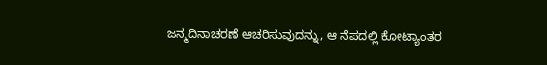ಜನ್ಮದಿನಾಚರಣೆ ಆಚರಿಸುವುದನ್ನು, ಆ ನೆಪದಲ್ಲಿ ಕೋಟ್ಯಾಂತರ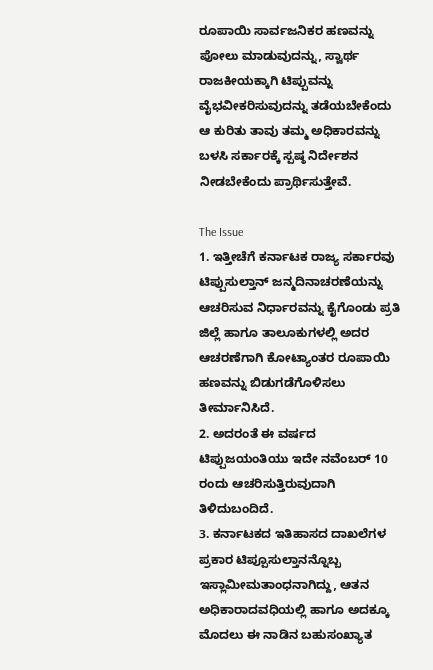ರೂಪಾಯಿ ಸಾರ್ವಜನಿಕರ ಹಣವನ್ನು ಪೋಲು ಮಾಡುವುದನ್ನು, ಸ್ವಾರ್ಥ ರಾಜಕೀಯಕ್ಕಾಗಿ ಟಿಪ್ಪುವನ್ನು ವೈಭವೀಕರಿಸುವುದನ್ನು ತಡೆಯಬೇಕೆಂದು ಆ ಕುರಿತು ತಾವು ತಮ್ಮ ಅಧಿಕಾರವನ್ನು ಬಳಸಿ ಸರ್ಕಾರಕ್ಕೆ ಸ್ಪಷ್ಠ ನಿರ್ದೇಶನ ನೀಡಬೇಕೆಂದು ಪ್ರಾರ್ಥಿಸುತ್ತೇವೆ.

The Issue
1. ಇತ್ತೀಚೆಗೆ ಕರ್ನಾಟಕ ರಾಜ್ಯ ಸರ್ಕಾರವು ಟಿಪ್ಪುಸುಲ್ತಾನ್ ಜನ್ಮದಿನಾಚರಣೆಯನ್ನು ಆಚರಿಸುವ ನಿರ್ಧಾರವನ್ನು ಕೈಗೊಂಡು ಪ್ರತಿ ಜಿಲ್ಲೆ ಹಾಗೂ ತಾಲೂಕುಗಳಲ್ಲಿ ಅದರ ಆಚರಣೆಗಾಗಿ ಕೋಟ್ಯಾಂತರ ರೂಪಾಯಿ ಹಣವನ್ನು ಬಿಡುಗಡೆಗೊಳಿಸಲು ತೀರ್ಮಾನಿಸಿದೆ.
2. ಅದರಂತೆ ಈ ವರ್ಷದ ಟಿಪ್ಪುಜಯಂತಿಯು ಇದೇ ನವೆಂಬರ್ 10 ರಂದು ಆಚರಿಸುತ್ತಿರುವುದಾಗಿ ತಿಳಿದುಬಂದಿದೆ.
3. ಕರ್ನಾಟಕದ ಇತಿಹಾಸದ ದಾಖಲೆಗಳ ಪ್ರಕಾರ ಟಿಪ್ಪೂಸುಲ್ತಾನನ್ನೊಬ್ಬ ಇಸ್ಲಾಮೀಮತಾಂಧನಾಗಿದ್ದು, ಆತನ ಅಧಿಕಾರಾದವಧಿಯಲ್ಲಿ ಹಾಗೂ ಅದಕ್ಕೂ ಮೊದಲು ಈ ನಾಡಿನ ಬಹುಸಂಖ್ಯಾತ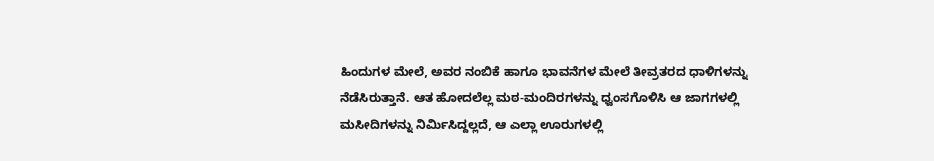ಹಿಂದುಗಳ ಮೇಲೆ, ಅವರ ನಂಬಿಕೆ ಹಾಗೂ ಭಾವನೆಗಳ ಮೇಲೆ ತೀವ್ರತರದ ಧಾಳಿಗಳನ್ನು ನೆಡೆಸಿರುತ್ತಾನೆ. ಆತ ಹೋದಲೆಲ್ಲ ಮಠ-ಮಂದಿರಗಳನ್ನು ಧ್ವಂಸಗೊಳಿಸಿ ಆ ಜಾಗಗಳಲ್ಲಿ ಮಸೀದಿಗಳನ್ನು ನಿರ್ಮಿಸಿದ್ದಲ್ಲದೆ, ಆ ಎಲ್ಲಾ ಊರುಗಳಲ್ಲಿ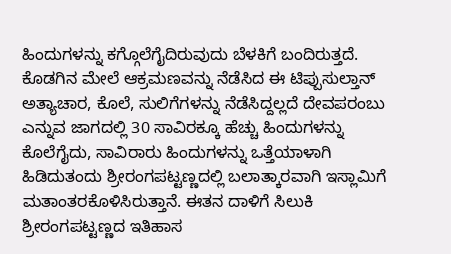ಹಿಂದುಗಳನ್ನು ಕಗ್ಗೊಲೆಗೈದಿರುವುದು ಬೆಳಕಿಗೆ ಬಂದಿರುತ್ತದೆ. ಕೊಡಗಿನ ಮೇಲೆ ಆಕ್ರಮಣವನ್ನು ನೆಡೆಸಿದ ಈ ಟಿಪ್ಪುಸುಲ್ತಾನ್ ಅತ್ಯಾಚಾರ, ಕೊಲೆ, ಸುಲಿಗೆಗಳನ್ನು ನೆಡೆಸಿದ್ದಲ್ಲದೆ ದೇವಪರಂಬು ಎನ್ನುವ ಜಾಗದಲ್ಲಿ 30 ಸಾವಿರಕ್ಕೂ ಹೆಚ್ಚು ಹಿಂದುಗಳನ್ನು ಕೊಲೆಗೈದು, ಸಾವಿರಾರು ಹಿಂದುಗಳನ್ನು ಒತ್ತೆಯಾಳಾಗಿ ಹಿಡಿದುತಂದು ಶ್ರೀರಂಗಪಟ್ಟಣ್ಣದಲ್ಲಿ ಬಲಾತ್ಕಾರವಾಗಿ ಇಸ್ಲಾಮಿಗೆ ಮತಾಂತರಕೊಳಿಸಿರುತ್ತಾನೆ. ಈತನ ದಾಳಿಗೆ ಸಿಲುಕಿ ಶ್ರೀರಂಗಪಟ್ಟಣ್ಣದ ಇತಿಹಾಸ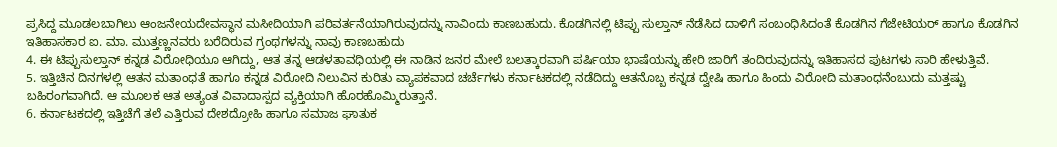ಪ್ರಸಿದ್ದ ಮೂಡಲಬಾಗಿಲು ಆಂಜನೇಯದೇವಸ್ಥಾನ ಮಸೀದಿಯಾಗಿ ಪರಿವರ್ತನೆಯಾಗಿರುವುದನ್ನು ನಾವಿಂದು ಕಾಣಬಹುದು. ಕೊಡಗಿನಲ್ಲಿ ಟಿಪ್ಪು ಸುಲ್ತಾನ್ ನೆಡೆಸಿದ ದಾಳಿಗೆ ಸಂಬಂಧಿಸಿದಂತೆ ಕೊಡಗಿನ ಗೆಜೇಟಿಯರ್ ಹಾಗೂ ಕೊಡಗಿನ ಇತಿಹಾಸಕಾರ ಐ. ಮಾ. ಮುತ್ತಣ್ಣನವರು ಬರೆದಿರುವ ಗ್ರಂಥಗಳನ್ನು ನಾವು ಕಾಣಬಹುದು
4. ಈ ಟಿಪ್ಪುಸುಲ್ತಾನ್ ಕನ್ನಡ ವಿರೋಧಿಯೂ ಆಗಿದ್ದು, ಆತ ತನ್ನ ಆಡಳತಾವಧಿಯಲ್ಲಿ ಈ ನಾಡಿನ ಜನರ ಮೇಲೆ ಬಲತ್ಕಾರವಾಗಿ ಪರ್ಷಿಯಾ ಭಾಷೆಯನ್ನು ಹೇರಿ ಜಾರಿಗೆ ತಂದಿರುವುದನ್ನು ಇತಿಹಾಸದ ಪುಟಗಳು ಸಾರಿ ಹೇಳುತ್ತಿವೆ.
5. ಇತ್ತಿಚಿನ ದಿನಗಳಲ್ಲಿ ಆತನ ಮತಾಂಧತೆ ಹಾಗೂ ಕನ್ನಡ ವಿರೋದಿ ನಿಲುವಿನ ಕುರಿತು ವ್ಯಾಪಕವಾದ ಚರ್ಚೆಗಳು ಕರ್ನಾಟಕದಲ್ಲಿ ನಡೆದಿದ್ದು ಆತನೊಬ್ಬ ಕನ್ನಡ ದ್ವೇಷಿ ಹಾಗೂ ಹಿಂದು ವಿರೋದಿ ಮತಾಂಧನೆಂಬುದು ಮತ್ತಷ್ಟು ಬಹಿರಂಗವಾಗಿದೆ. ಆ ಮೂಲಕ ಆತ ಅತ್ಯಂತ ವಿವಾದಾಸ್ಪದ ವ್ಯಕ್ತಿಯಾಗಿ ಹೊರಹೊಮ್ಮಿರುತ್ತಾನೆ.
6. ಕರ್ನಾಟಕದಲ್ಲಿ ಇತ್ತಿಚೆಗೆ ತಲೆ ಎತ್ತಿರುವ ದೇಶದ್ರೋಹಿ ಹಾಗೂ ಸಮಾಜ ಘಾತುಕ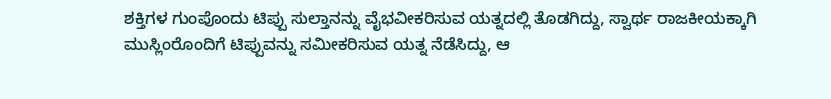ಶಕ್ತಿಗಳ ಗುಂಪೊಂದು ಟಿಪ್ಪು ಸುಲ್ತಾನನ್ನು ವೈಭವೀಕರಿಸುವ ಯತ್ನದಲ್ಲಿ ತೊಡಗಿದ್ದು, ಸ್ವಾರ್ಥ ರಾಜಕೀಯಕ್ಕಾಗಿ ಮುಸ್ಲಿಂರೊಂದಿಗೆ ಟಿಪ್ಪುವನ್ನು ಸಮೀಕರಿಸುವ ಯತ್ನ ನೆಡೆಸಿದ್ದು, ಆ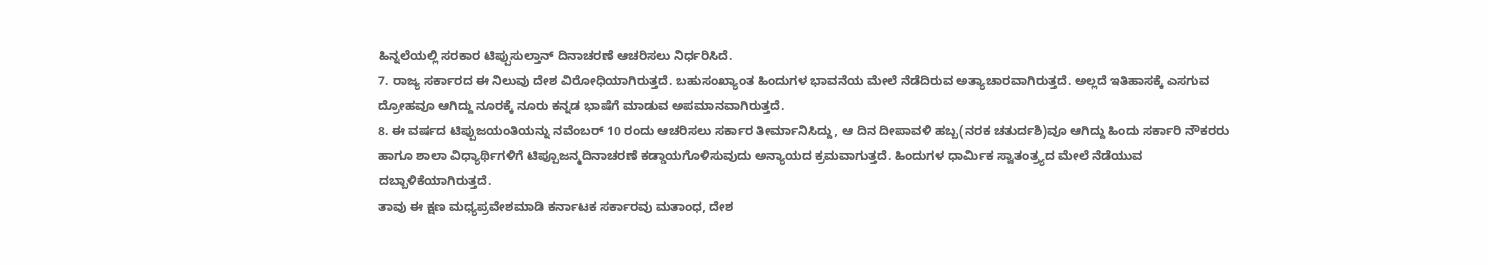ಹಿನ್ನಲೆಯಲ್ಲಿ ಸರಕಾರ ಟಿಪ್ಪುಸುಲ್ತಾನ್ ದಿನಾಚರಣೆ ಆಚರಿಸಲು ನಿರ್ಧರಿಸಿದೆ.
7. ರಾಜ್ಯ ಸರ್ಕಾರದ ಈ ನಿಲುವು ದೇಶ ವಿರೋಧಿಯಾಗಿರುತ್ತದೆ. ಬಹುಸಂಖ್ಯಾಂತ ಹಿಂದುಗಳ ಭಾವನೆಯ ಮೇಲೆ ನೆಡೆದಿರುವ ಅತ್ಯಾಚಾರವಾಗಿರುತ್ತದೆ. ಅಲ್ಲದೆ ಇತಿಹಾಸಕ್ಕೆ ಎಸಗುವ ದ್ರೋಹವೂ ಆಗಿದ್ದು ನೂರಕ್ಕೆ ನೂರು ಕನ್ನಡ ಭಾಷೆಗೆ ಮಾಡುವ ಅಪಮಾನವಾಗಿರುತ್ತದೆ.
8. ಈ ವರ್ಷದ ಟಿಪ್ಪುಜಯಂತಿಯನ್ನು ನವೆಂಬರ್ 10 ರಂದು ಆಚರಿಸಲು ಸರ್ಕಾರ ತೀರ್ಮಾನಿಸಿದ್ದು, ಆ ದಿನ ದೀಪಾವಳಿ ಹಬ್ಬ(ನರಕ ಚತುರ್ದಶಿ)ವೂ ಆಗಿದ್ದು ಹಿಂದು ಸರ್ಕಾರಿ ನೌಕರರು ಹಾಗೂ ಶಾಲಾ ವಿಧ್ಯಾರ್ಥಿಗಳಿಗೆ ಟಿಪ್ಪೂಜನ್ಮದಿನಾಚರಣೆ ಕಡ್ಡಾಯಗೊಳಿಸುವುದು ಅನ್ಯಾಯದ ಕ್ರಮವಾಗುತ್ತದೆ. ಹಿಂದುಗಳ ಧಾರ್ಮಿಕ ಸ್ವಾತಂತ್ರ್ಯದ ಮೇಲೆ ನೆಡೆಯುವ ದಬ್ಬಾಳಿಕೆಯಾಗಿರುತ್ತದೆ.
ತಾವು ಈ ಕ್ಷಣ ಮಧ್ಯಪ್ರವೇಶಮಾಡಿ ಕರ್ನಾಟಕ ಸರ್ಕಾರವು ಮತಾಂಧ, ದೇಶ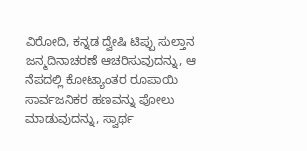ವಿರೋದಿ, ಕನ್ನಡ ದ್ವೇಷಿ ಟಿಪ್ಪು ಸುಲ್ತಾನ ಜನ್ಮದಿನಾಚರಣೆ ಆಚರಿಸುವುದನ್ನು, ಆ ನೆಪದಲ್ಲಿ ಕೋಟ್ಯಾಂತರ ರೂಪಾಯಿ ಸಾರ್ವಜನಿಕರ ಹಣವನ್ನು ಪೋಲು ಮಾಡುವುದನ್ನು, ಸ್ವಾರ್ಥ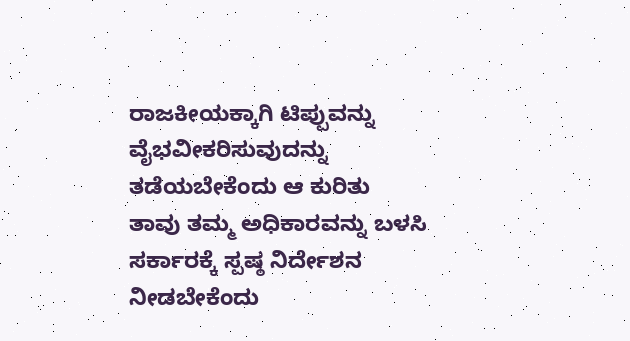ರಾಜಕೀಯಕ್ಕಾಗಿ ಟಿಪ್ಪುವನ್ನು ವೈಭವೀಕರಿಸುವುದನ್ನು ತಡೆಯಬೇಕೆಂದು ಆ ಕುರಿತು ತಾವು ತಮ್ಮ ಅಧಿಕಾರವನ್ನು ಬಳಸಿ ಸರ್ಕಾರಕ್ಕೆ ಸ್ಪಷ್ಠ ನಿರ್ದೇಶನ ನೀಡಬೇಕೆಂದು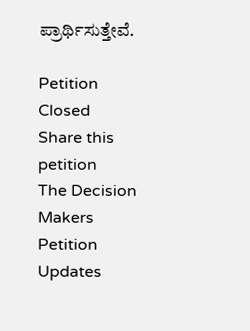ಪ್ರಾರ್ಥಿಸುತ್ತೇವೆ.

Petition Closed
Share this petition
The Decision Makers
Petition Updates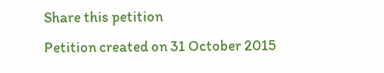Share this petition
Petition created on 31 October 2015